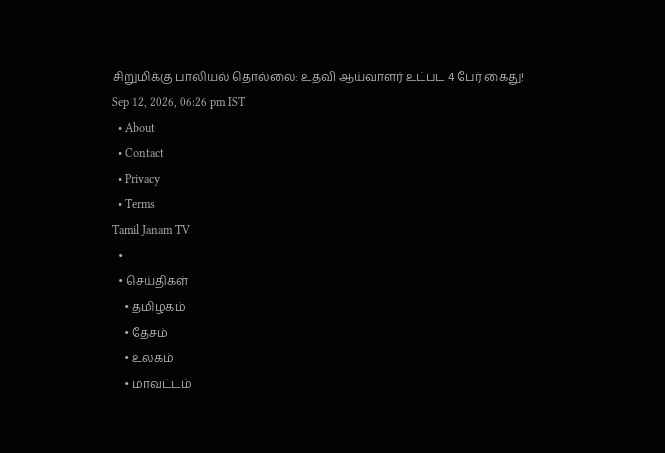சிறுமிக்கு பாலியல் தொல்லை: உதவி ஆய்வாளர் உட்பட 4 பேர் கைது!
Sep 12, 2026, 06:26 pm IST
  • About
  • Contact
  • Privacy
  • Terms
Tamil Janam TV
  •
  • செய்திகள்
    • தமிழகம்
    • தேசம்
    • உலகம்
    • மாவட்டம்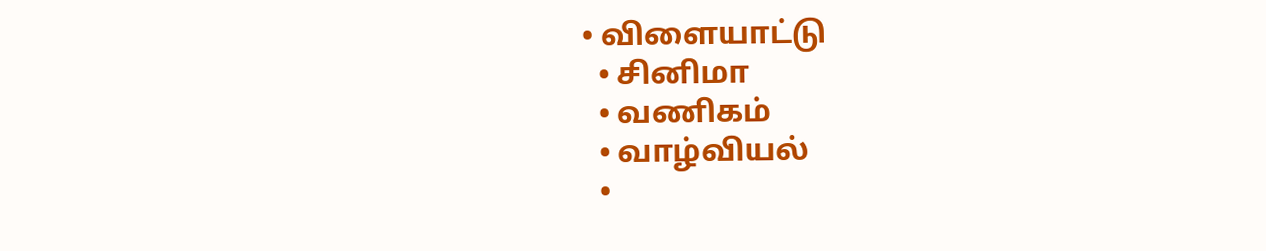• விளையாட்டு
  • சினிமா
  • வணிகம்
  • வாழ்வியல்
  •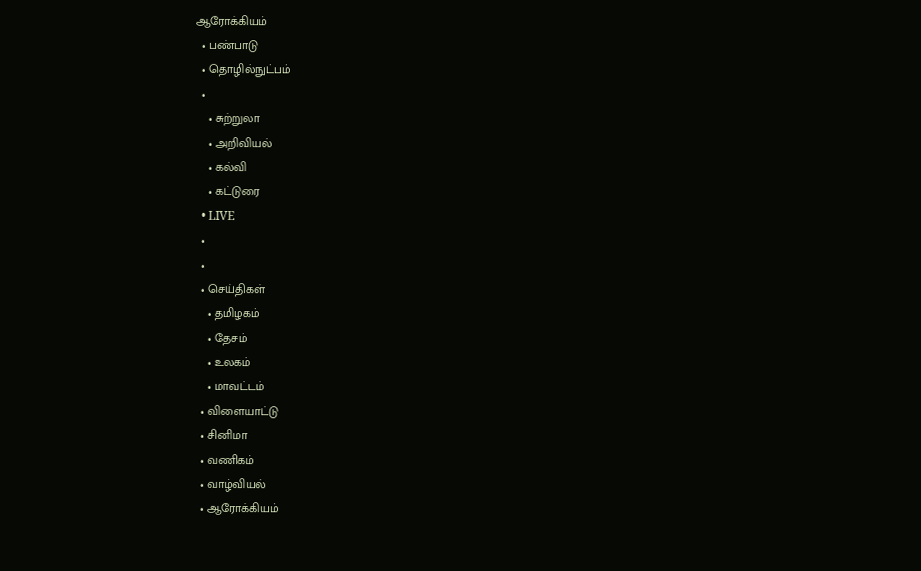ஆரோக்கியம்
  • பண்பாடு
  • தொழில்நுட்பம்
  •
    • சுற்றுலா
    • அறிவியல்
    • கல்வி
    • கட்டுரை
  • LIVE
  •
  •
  • செய்திகள்
    • தமிழகம்
    • தேசம்
    • உலகம்
    • மாவட்டம்
  • விளையாட்டு
  • சினிமா
  • வணிகம்
  • வாழ்வியல்
  • ஆரோக்கியம்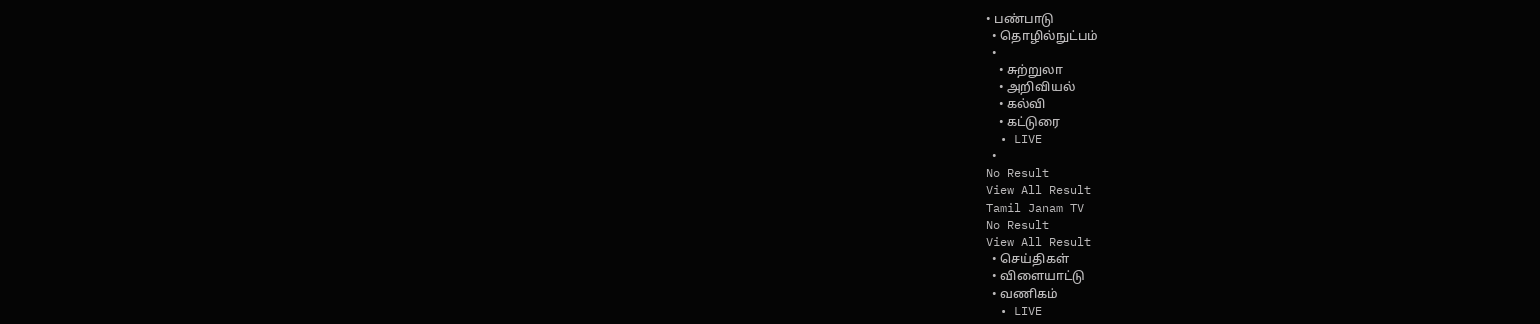• பண்பாடு
  • தொழில்நுட்பம்
  •
    • சுற்றுலா
    • அறிவியல்
    • கல்வி
    • கட்டுரை
  • LIVE
  •
No Result
View All Result
Tamil Janam TV
No Result
View All Result
  • செய்திகள்
  • விளையாட்டு
  • வணிகம்
  • LIVE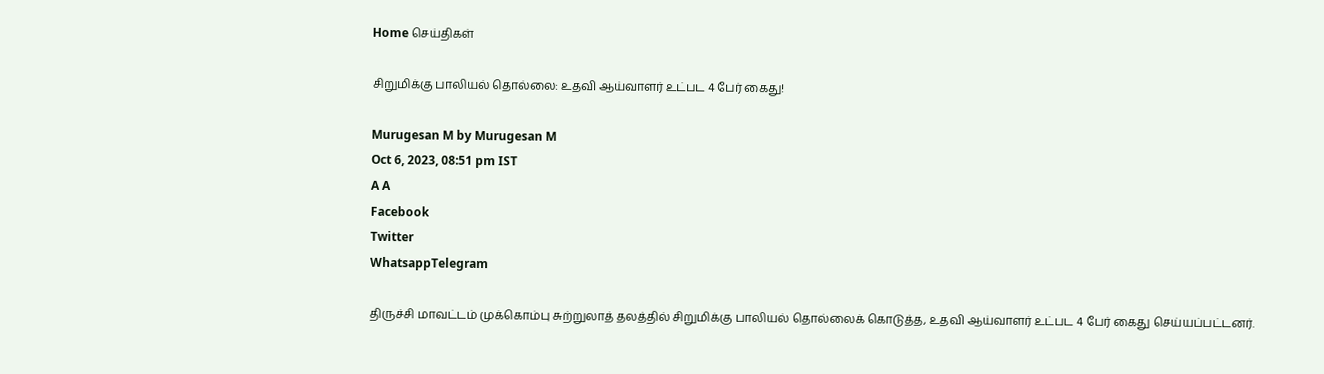Home செய்திகள்

சிறுமிக்கு பாலியல் தொல்லை: உதவி ஆய்வாளர் உட்பட 4 பேர் கைது!

Murugesan M by Murugesan M
Oct 6, 2023, 08:51 pm IST
A A
Facebook
Twitter
WhatsappTelegram

திருச்சி மாவட்டம் முக்கொம்பு சுற்றுலாத் தலத்தில் சிறுமிக்கு பாலியல் தொல்லைக் கொடுத்த, உதவி ஆய்வாளர் உட்பட 4 பேர் கைது செய்யப்பட்டனர்.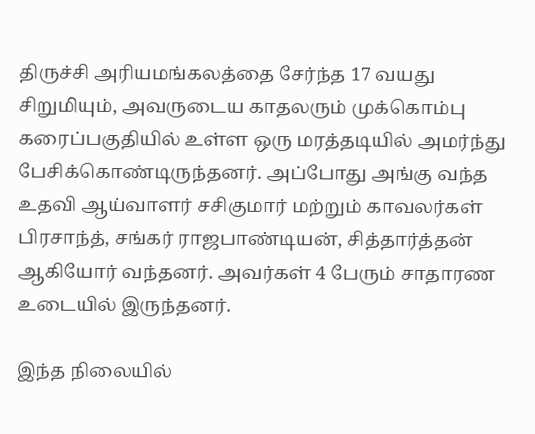திருச்சி அரியமங்கலத்தை சேர்ந்த 17 வயது சிறுமியும், அவருடைய காதலரும் முக்கொம்பு கரைப்பகுதியில் உள்ள ஒரு மரத்தடியில் அமர்ந்து பேசிக்கொண்டிருந்தனர். அப்போது அங்கு வந்த உதவி ஆய்வாளர் சசிகுமார் மற்றும் காவலர்கள் பிரசாந்த், சங்கர் ராஜபாண்டியன், சித்தார்த்தன் ஆகியோர் வந்தனர். அவர்கள் 4 பேரும் சாதாரண உடையில் இருந்தனர்.

இந்த நிலையில்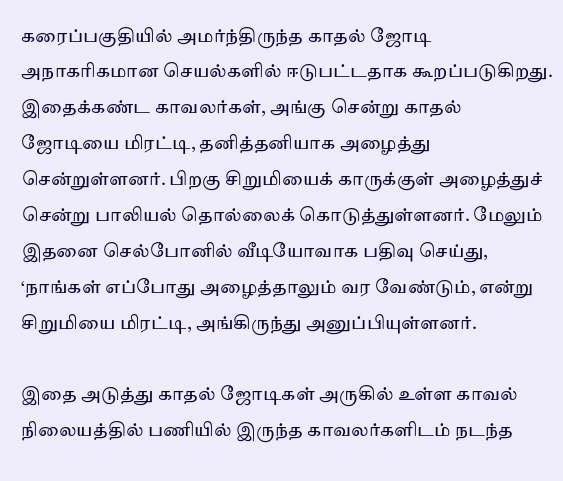கரைப்பகுதியில் அமர்ந்திருந்த காதல் ஜோடி அநாகரிகமான செயல்களில் ஈடுபட்டதாக கூறப்படுகிறது. இதைக்கண்ட காவலர்கள், அங்கு சென்று காதல் ஜோடியை மிரட்டி, தனித்தனியாக அழைத்து சென்றுள்ளனர். பிறகு சிறுமியைக் காருக்குள் அழைத்துச் சென்று பாலியல் தொல்லைக் கொடுத்துள்ளனர். மேலும் இதனை செல்போனில் வீடியோவாக பதிவு செய்து, ‘நாங்கள் எப்போது அழைத்தாலும் வர வேண்டும், என்று சிறுமியை மிரட்டி, அங்கிருந்து அனுப்பியுள்ளனர்.

இதை அடுத்து காதல் ஜோடிகள் அருகில் உள்ள காவல் நிலையத்தில் பணியில் இருந்த காவலர்களிடம் நடந்த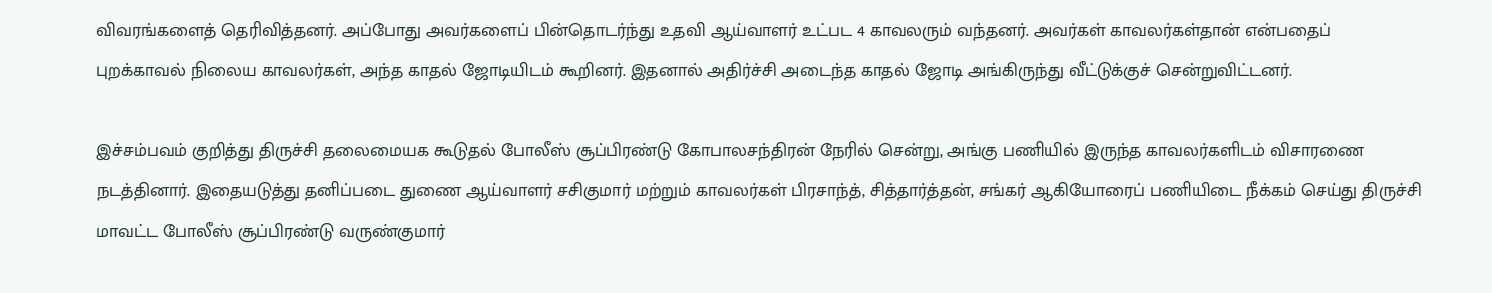விவரங்களைத் தெரிவித்தனர். அப்போது அவர்களைப் பின்தொடர்ந்து உதவி ஆய்வாளர் உட்பட 4 காவலரும் வந்தனர். அவர்கள் காவலர்கள்தான் என்பதைப் புறக்காவல் நிலைய காவலர்கள், அந்த காதல் ஜோடியிடம் கூறினர். இதனால் அதிர்ச்சி அடைந்த காதல் ஜோடி அங்கிருந்து வீட்டுக்குச் சென்றுவிட்டனர்.

இச்சம்பவம் குறித்து திருச்சி தலைமையக கூடுதல் போலீஸ் சூப்பிரண்டு கோபாலசந்திரன் நேரில் சென்று, அங்கு பணியில் இருந்த காவலர்களிடம் விசாரணை நடத்தினார். இதையடுத்து தனிப்படை துணை ஆய்வாளர் சசிகுமார் மற்றும் காவலர்கள் பிரசாந்த், சித்தார்த்தன், சங்கர் ஆகியோரைப் பணியிடை நீக்கம் செய்து திருச்சி மாவட்ட போலீஸ் சூப்பிரண்டு வருண்குமார்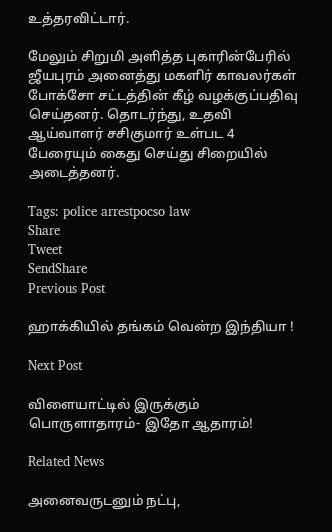உத்தரவிட்டார்.

மேலும் சிறுமி அளித்த புகாரின்பேரில் ஜீயபுரம் அனைத்து மகளிர் காவலர்கள் போக்சோ சட்டத்தின் கீழ் வழக்குப்பதிவு செய்தனர். தொடர்ந்து, உதவி ஆய்வாளர் சசிகுமார் உள்பட 4 பேரையும் கைது செய்து சிறையில் அடைத்தனர்.

Tags: police arrestpocso law
Share
Tweet
SendShare
Previous Post

ஹாக்கியில் தங்கம் வென்ற இந்தியா !

Next Post

விளையாட்டில் இருக்கும் பொருளாதாரம்- இதோ ஆதாரம்!

Related News

அனைவருடனும் நட்பு,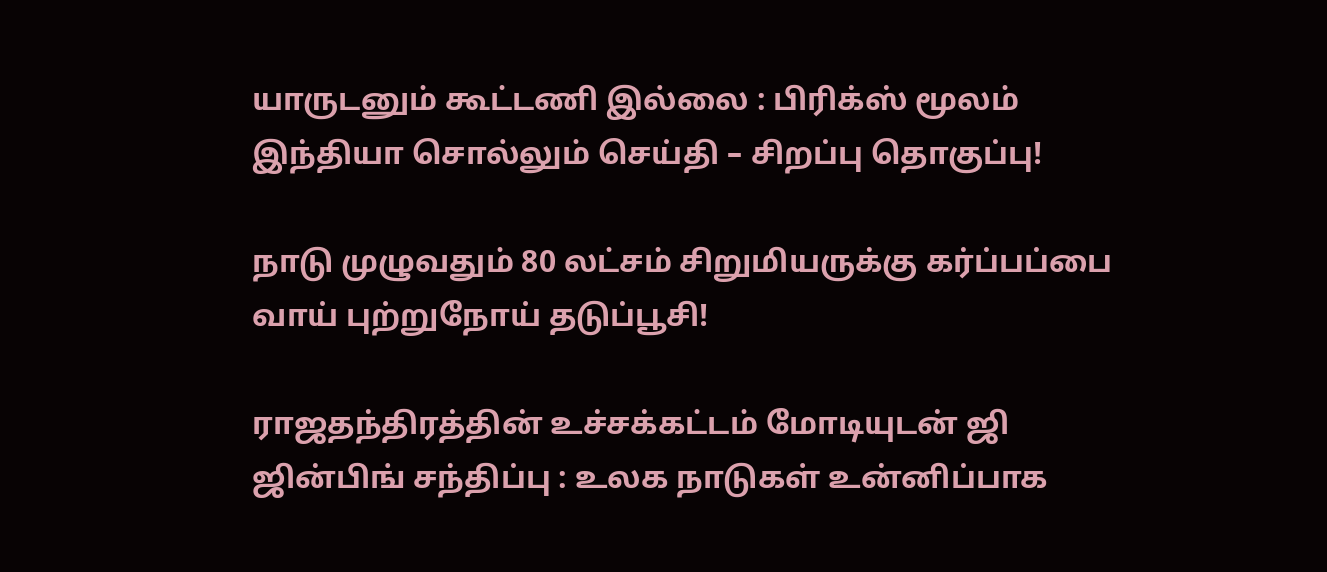யாருடனும் கூட்டணி இல்லை : பிரிக்ஸ் மூலம் இந்தியா சொல்லும் செய்தி – சிறப்பு தொகுப்பு!

நாடு முழுவதும் 80 லட்சம் சிறுமியருக்கு கர்ப்பப்பை வாய் புற்றுநோய் தடுப்பூசி!

ராஜதந்திரத்தின் உச்சக்கட்டம் மோடியுடன் ஜி ஜின்பிங் சந்திப்பு : உலக நாடுகள் உன்னிப்பாக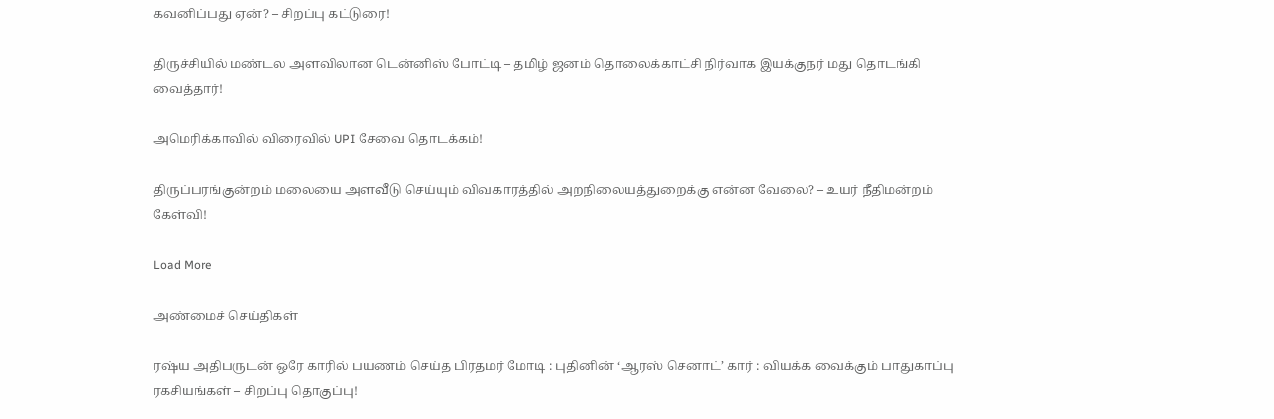கவனிப்பது ஏன்? – சிறப்பு கட்டுரை!

திருச்சியில் மண்டல அளவிலான டென்னிஸ் போட்டி – தமிழ் ஜனம் தொலைக்காட்சி நிர்வாக இயக்குநர் மது தொடங்கி வைத்தார்!

அமெரிக்காவில் விரைவில் UPI சேவை தொடக்கம்!

திருப்பரங்குன்றம் மலையை அளவீடு செய்யும் விவகாரத்தில் அறநிலையத்துறைக்கு என்ன வேலை? – உயர் நீதிமன்றம் கேள்வி!

Load More

அண்மைச் செய்திகள்

ரஷ்ய அதிபருடன் ஒரே காரில் பயணம் செய்த பிரதமர் மோடி : புதினின் ‘ஆரஸ் செனாட்’ கார் : வியக்க வைக்கும் பாதுகாப்பு ரகசியங்கள் – சிறப்பு தொகுப்பு!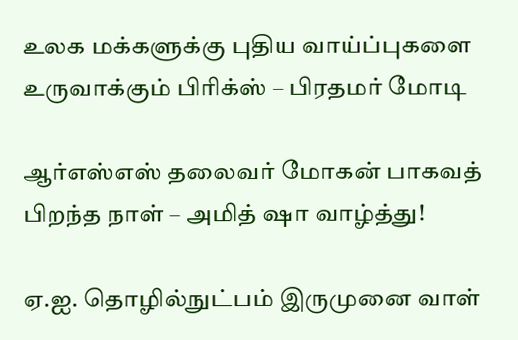உலக மக்களுக்கு புதிய வாய்ப்புகளை உருவாக்கும் பிரிக்ஸ் – பிரதமர் மோடி

ஆர்எஸ்எஸ் தலைவர் மோகன் பாகவத் பிறந்த நாள் – அமித் ஷா வாழ்த்து!

ஏ.ஐ. தொழில்நுட்பம் இருமுனை வாள்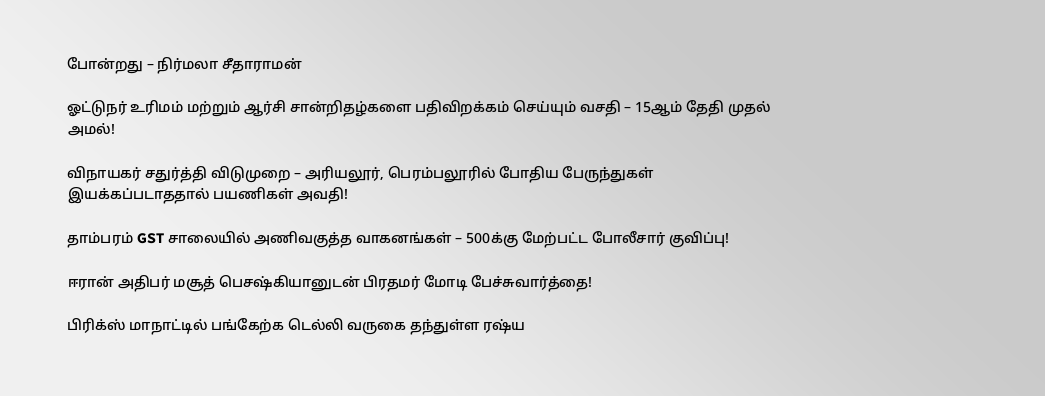போன்றது – நிர்மலா சீதாராமன்

ஓட்டுநர் உரிமம் மற்றும் ஆர்சி சான்றிதழ்களை பதிவிறக்கம் செய்யும் வசதி – 15ஆம் தேதி முதல் அமல்!

விநாயகர் சதுர்த்தி விடுமுறை – அரியலூர், பெரம்பலூரில் போதிய பேருந்துகள் இயக்கப்படாததால் பயணிகள் அவதி!

தாம்பரம் GST சாலையில் அணிவகுத்த வாகனங்கள் – 500க்கு மேற்பட்ட போலீசார் குவிப்பு!

ஈரான் அதிபர் மசூத் பெசஷ்கியானுடன் பிரதமர் மோடி பேச்சுவார்த்தை!

பிரிக்ஸ் மாநாட்டில் பங்கேற்க டெல்லி வருகை தந்துள்ள ரஷ்ய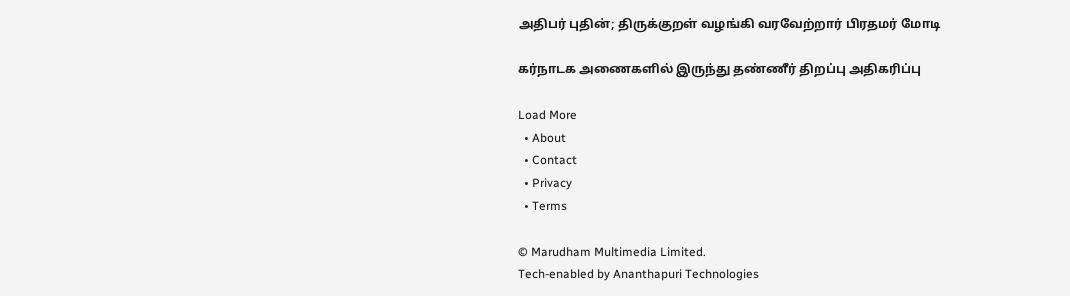அதிபர் புதின்; திருக்குறள் வழங்கி வரவேற்றார் பிரதமர் மோடி

கர்நாடக அணைகளில் இருந்து தண்ணீர் திறப்பு அதிகரிப்பு

Load More
  • About
  • Contact
  • Privacy
  • Terms

© Marudham Multimedia Limited.
Tech-enabled by Ananthapuri Technologies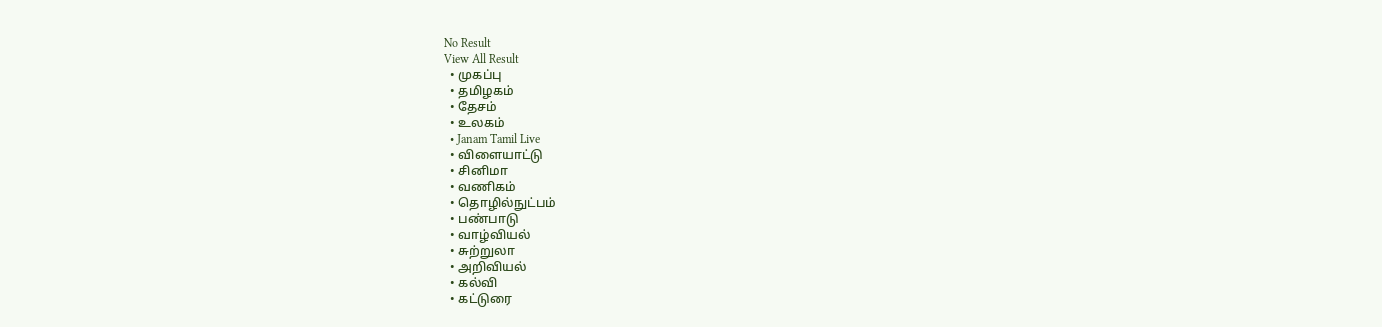No Result
View All Result
  • முகப்பு
  • தமிழகம்
  • தேசம்
  • உலகம்
  • Janam Tamil Live
  • விளையாட்டு
  • சினிமா
  • வணிகம்
  • தொழில்நுட்பம்
  • பண்பாடு
  • வாழ்வியல்
  • சுற்றுலா
  • அறிவியல்
  • கல்வி
  • கட்டுரை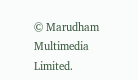© Marudham Multimedia Limited.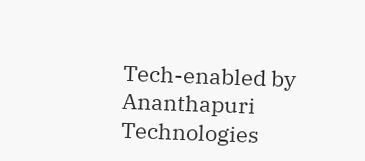Tech-enabled by Ananthapuri Technologies